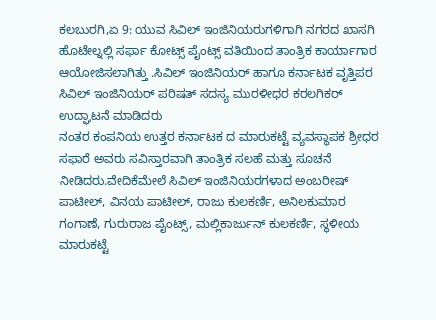ಕಲಬುರಗಿ,ಏ 9: ಯುವ ಸಿವಿಲ್ ಇಂಜಿನಿಯರುಗಳಿಗಾಗಿ ನಗರದ ಖಾಸಗಿ ಹೊಟೇಲ್ನಲ್ಲಿ ಸರ್ಫಾ ಕೋಟ್ಸ್ ಪೈಂಟ್ಸ್ ವತಿಯಿಂದ ತಾಂತ್ರಿಕ ಕಾರ್ಯಾಗಾರ ಆಯೋಜಿಸಲಾಗಿತ್ತು .ಸಿವಿಲ್ ಇಂಜಿನಿಯರ್ ಹಾಗೂ ಕರ್ನಾಟಕ ವೃತ್ತಿಪರ ಸಿವಿಲ್ ಇಂಜಿನಿಯರ್ ಪರಿಷತ್ ಸದಸ್ಯ ಮುರಳೀಧರ ಕರಲಗಿಕರ್ ಉದ್ಘಾಟನೆ ಮಾಡಿದರು
ನಂತರ ಕಂಪನಿಯ ಉತ್ತರ ಕರ್ನಾಟಕ ದ ಮಾರುಕಟ್ಟೆ ವ್ಯವಸ್ಥಾಪಕ ಶ್ರೀಧರ ಸಫಾರೆ ಅವರು ಸವಿಸ್ತಾರವಾಗಿ ತಾಂತ್ರಿಕ ಸಲಹೆ ಮತ್ತು ಸೂಚನೆ ನೀಡಿದರು.ವೇದಿಕೆಮೇಲೆ ಸಿವಿಲ್ ಇಂಜಿನಿಯರಗಳಾದ ಅಂಬರೀಷ್ ಪಾಟೀಲ್, ವಿನಯ ಪಾಟೀಲ್, ರಾಜು ಕುಲಕರ್ಣಿ, ಅನಿಲಕುಮಾರ ಗಂಗಾಣೆ, ಗುರುರಾಜ ಪೈಂಟ್ಸ್, ಮಲ್ಲಿಕಾರ್ಜುನ್ ಕುಲಕರ್ಣಿ, ಸ್ಥಳೀಯ ಮಾರುಕಟ್ಟೆ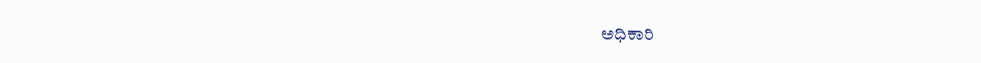ಅಧಿಕಾರಿ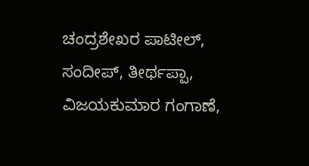ಚಂದ್ರಶೇಖರ ಪಾಟೀಲ್, ಸಂದೀಪ್, ತೀರ್ಥಪ್ಪಾ, ವಿಜಯಕುಮಾರ ಗಂಗಾಣೆ,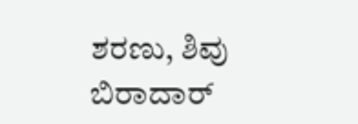ಶರಣು, ಶಿವು ಬಿರಾದಾರ್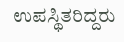ಉಪಸ್ಥಿತರಿದ್ದರು